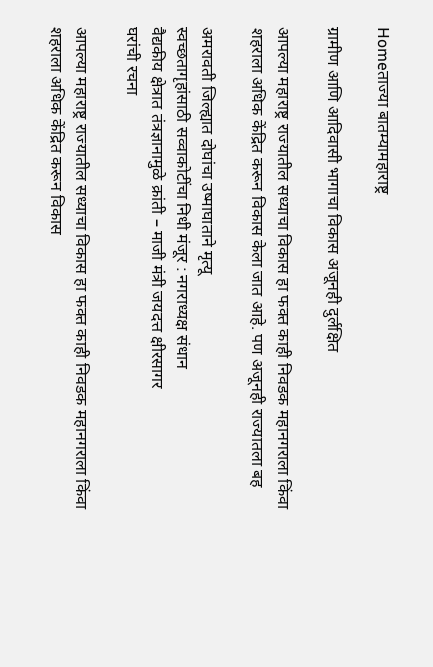Homeताज्या बातम्यामहाराष्ट्र

ग्रामीण आणि आदिवासी भागाचा विकास अजूनही दुर्लक्षित

आपल्या महाराष्ट्र राज्यातील सध्याचा विकास हा फक्त काही निवडक महानगराला किंवा शहराला अधिक केंद्रित करून विकास केला जात आहे. पण अजूनही राज्यातला बह

अमरावती जिल्ह्यात दोघांचा उष्माघाताने मृत्यू
स्वच्छतागृहांसाठी सव्वाकोटींचा निधी मंजूर : नगराध्यक्ष संधान
वैद्यकीय क्षेत्रात तंत्रज्ञानामुळे क्रांती – माजी मंत्री जयदत्त क्षीरसागर
घरांची रचना

आपल्या महाराष्ट्र राज्यातील सध्याचा विकास हा फक्त काही निवडक महानगराला किंवा शहराला अधिक केंद्रित करून विकास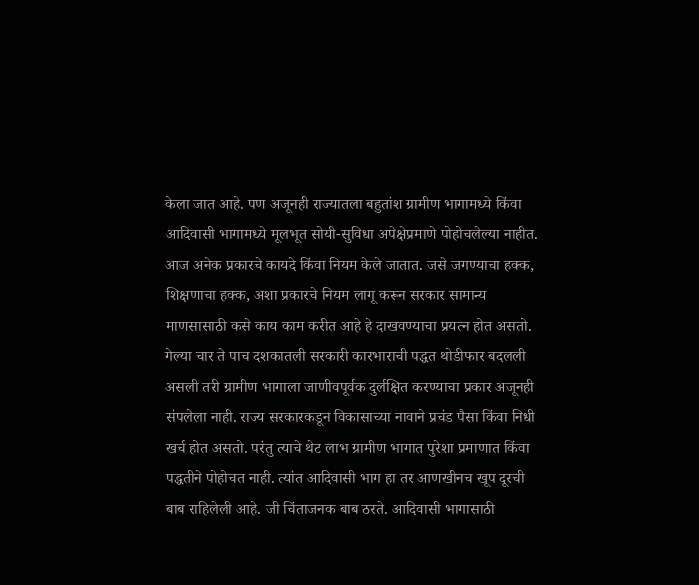केला जात आहे. पण अजूनही राज्यातला बहुतांश ग्रामीण भागामध्ये किंवा आदिवासी भागामध्ये मूलभूत सोयी-सुविधा अपेक्षेप्रमाणे पोहोचलेल्या नाहीत. आज अनेक प्रकारचे कायदे किंवा नियम केले जातात. जसे जगण्याचा हक्क, शिक्षणाचा हक्क, अशा प्रकारचे नियम लागू करून सरकार सामान्य माणसासाठी कसे काय काम करीत आहे हे दाखवण्याचा प्रयत्न होत असतो. गेल्या चार ते पाच दशकातली सरकारी कारभाराची पद्धत थोडीफार बदलली असली तरी ग्रामीण भागाला जाणीवपूर्वक दुर्लक्षित करण्याचा प्रकार अजूनही संपलेला नाही. राज्य सरकारकडून विकासाच्या नावाने प्रचंड पैसा किंवा निधी खर्च होत असतो. परंतु त्याचे थेट लाभ ग्रामीण भागात पुरेशा प्रमाणात किंवा पद्धतीने पोहोचत नाही. त्यांत आदिवासी भाग हा तर आणखीनच खूप दूरची बाब राहिलेली आहे. जी चिंताजनक बाब ठरते. आदिवासी भागासाठी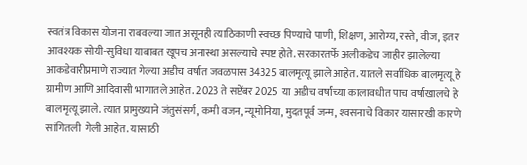स्वतंत्र विकास योजना राबवल्या जात असूनही त्याठिकाणी स्वच्छ पिण्याचे पाणी, शिक्षण, आरोग्य, रस्ते, वीज, इतर आवश्यक सोयी-सुविधा याबाबत खूपच अनास्था असल्याचे स्पष्ट होते. सरकारतर्फे अलीकडेच जाहीर झालेल्या आकडेवारीप्रमाणे राज्यात गेल्या अडीच वर्षात जवळपास 34325 बालमृत्यू झाले आहेत. यातले सर्वाधिक बालमृत्यू हे ग्रामीण आणि आदिवासी भागातले आहेत. 2023 ते सप्टेंबर 2025  या अडीच वर्षांच्या कालावधीत पाच वर्षाखालचे हे बालमृत्यू झाले. त्यात प्रामुख्याने जंतुसंसर्ग, कमी वजन, न्यूमोनिया, मुदतपूर्व जन्म, श्‍वसनाचे विकार यासारखी कारणे सांगितली  गेली आहेत. यासाठी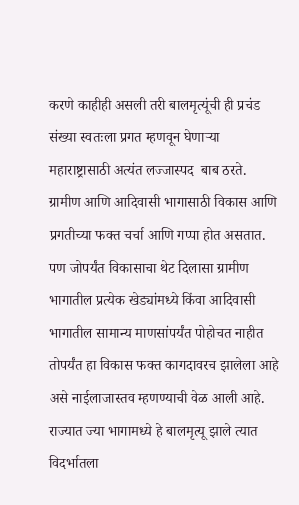करणे काहीही असली तरी बालमृत्यूंची ही प्रचंड संख्या स्वतःला प्रगत म्हणवून घेणार्‍या महाराष्ट्रासाठी अत्यंत लज्जास्पद  बाब ठरते.  ग्रामीण आणि आदिवासी भागासाठी विकास आणि प्रगतीच्या फक्त चर्चा आणि गप्पा होत असतात.  पण जोपर्यंत विकासाचा थेट दिलासा ग्रामीण भागातील प्रत्येक खेड्यांमध्ये किंवा आदिवासी भागातील सामान्य माणसांपर्यंत पोहोचत नाहीत तोपर्यंत हा विकास फक्त कागदावरच झालेला आहे असे नाईलाजास्तव म्हणण्याची वेळ आली आहे.  राज्यात ज्या भागामध्ये हे बालमृत्यू झाले त्यात विदर्भातला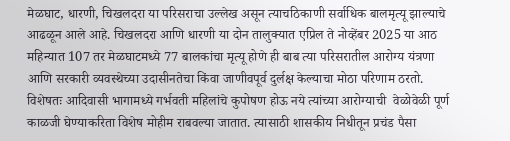मेळघाट, धारणी, चिखलदरा या परिसराचा उल्लेख असून त्याचठिकाणी सर्वाधिक बालमृत्यू झाल्याचे आढळून आले आहे. चिखलदरा आणि धारणी या दोन तालुक्यात एप्रिल ते नोव्हेंबर 2025 या आठ महिन्यात 107 तर मेळघाटमध्ये 77 बालकांचा मृत्यू होणे ही बाब त्या परिसरातील आरोग्य यंत्रणा आणि सरकारी व्यवस्थेच्या उदासीनतेचा किंवा जाणीवपूर्व दुर्लक्ष केल्याचा मोठा परिणाम ठरतो. विशेषतः आदिवासी भागामध्ये गर्भवती महिलांचे कुपोषण होऊ नये त्यांच्या आरोग्याची  वेळोवेळी पूर्ण काळजी घेण्याकरिता विशेष मोहीम राबवल्या जातात. त्यासाठी शासकीय निधीतून प्रचंड पैसा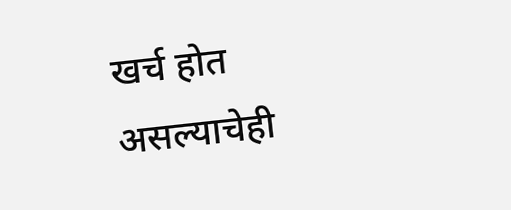खर्च होत असल्याचेही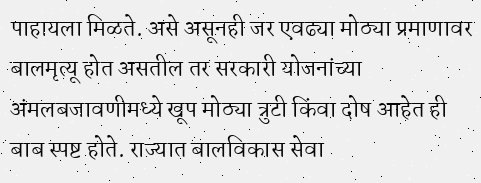पाहायला मिळते. असे असूनही जर एवढ्या मोठ्या प्रमाणावर बालमृत्यू होत असतील तर सरकारी योजनांच्या अंमलबजावणीमध्ये खूप मोठ्या त्रुटी किंवा दोष आहेत ही बाब स्पष्ट होते. राज्यात बालविकास सेवा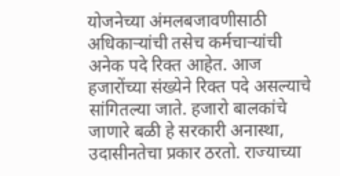योजनेच्या अंमलबजावणीसाठी अधिकार्‍यांची तसेच कर्मचार्‍यांची अनेक पदे रिक्त आहेत. आज हजारोंच्या संख्येने रिक्त पदे असल्याचे सांगितल्या जाते. हजारो बालकांचे जाणारे बळी हे सरकारी अनास्था, उदासीनतेचा प्रकार ठरतो. राज्याच्या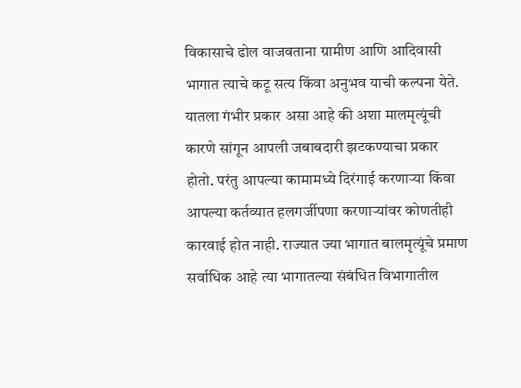विकासाचे ढोल वाजवताना ग्रामीण आणि आदिवासी भागात त्याचे कटू सत्य किंवा अनुभव याची कल्पना येते. यातला गंभीर प्रकार असा आहे की अशा मालमृत्यूंची कारणे सांगून आपली जबाबदारी झटकण्याचा प्रकार होतो. परंतु आपल्या कामामध्ये दिरंगाई करणार्‍या किंवा आपल्या कर्तव्यात हलगर्जीपणा करणार्‍यांवर कोणतीही कारवाई होत नाही. राज्यात ज्या भागात बालमृत्यूंचे प्रमाण सर्वाधिक आहे त्या भागातल्या संबंधित विभागातील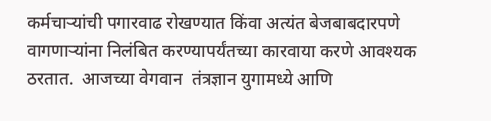कर्मचार्‍यांची पगारवाढ रोखण्यात किंवा अत्यंत बेजबाबदारपणे वागणार्‍यांना निलंबित करण्यापर्यंतच्या कारवाया करणे आवश्यक ठरतात.  आजच्या वेगवान  तंत्रज्ञान युगामध्ये आणि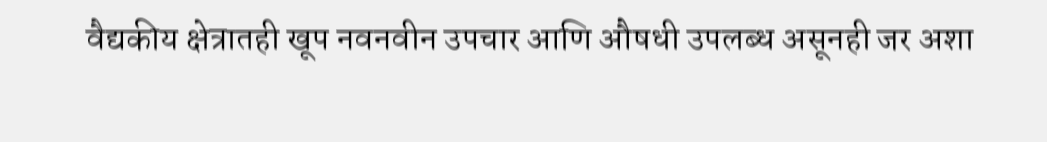वैद्यकीय क्षेत्रातही खूप नवनवीन उपचार आणि औषधी उपलब्ध असूनही जर अशा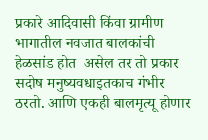प्रकारे आदिवासी किंवा ग्रामीण भागातील नवजात बालकांची हेळसांड होत  असेल तर तो प्रकार सदोष मनुष्यवधाइतकाच गंभीर ठरतो. आणि एकही बालमृत्यू होणार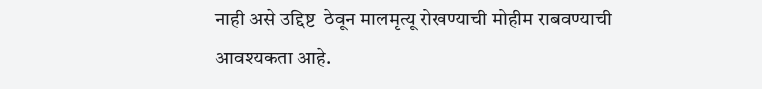नाही असे उद्दिष्ट  ठेवून मालमृत्यू रोखण्याची मोहीम राबवण्याची आवश्यकता आहे.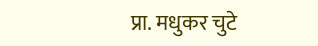प्रा. मधुकर चुटे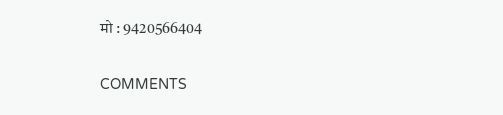मो : 9420566404

COMMENTS